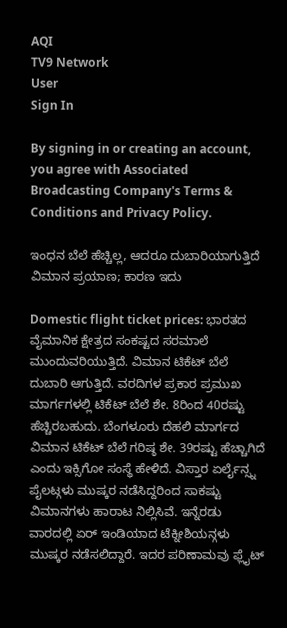AQI
TV9 Network
User
Sign In

By signing in or creating an account, you agree with Associated Broadcasting Company's Terms & Conditions and Privacy Policy.

ಇಂಧನ ಬೆಲೆ ಹೆಚ್ಚಿಲ್ಲ, ಆದರೂ ದುಬಾರಿಯಾಗುತ್ತಿದೆ ವಿಮಾನ ಪ್ರಯಾಣ; ಕಾರಣ ಇದು

Domestic flight ticket prices: ಭಾರತದ ವೈಮಾನಿಕ ಕ್ಷೇತ್ರದ ಸಂಕಷ್ಟದ ಸರಮಾಲೆ ಮುಂದುವರಿಯುತ್ತಿದೆ. ವಿಮಾನ ಟಿಕೆಟ್ ಬೆಲೆ ದುಬಾರಿ ಆಗುತ್ತಿದೆ. ವರದಿಗಳ ಪ್ರಕಾರ ಪ್ರಮುಖ ಮಾರ್ಗಗಳಲ್ಲಿ ಟಿಕೆಟ್ ಬೆಲೆ ಶೇ. 8ರಿಂದ 40ರಷ್ಟು ಹೆಚ್ಚಿರಬಹುದು. ಬೆಂಗಳೂರು ದೆಹಲಿ ಮಾರ್ಗದ ವಿಮಾನ ಟಿಕೆಟ್ ಬೆಲೆ ಗರಿಷ್ಠ ಶೇ. 39ರಷ್ಟು ಹೆಚ್ಚಾಗಿದೆ ಎಂದು ಇಕ್ಸಿಗೋ ಸಂಸ್ಥೆ ಹೇಳಿದೆ. ವಿಸ್ತಾರ ಏರ್ಲೈನ್ಸ್ನ ಪೈಲಟ್ಗಳು ಮುಷ್ಕರ ನಡೆಸಿದ್ದರಿಂದ ಸಾಕಷ್ಟು ವಿಮಾನಗಳು ಹಾರಾಟ ನಿಲ್ಲಿಸಿವೆ. ಇನ್ನೆರಡು ವಾರದಲ್ಲಿ ಏರ್ ಇಂಡಿಯಾದ ಟೆಕ್ನೀಶಿಯನ್ಗಳು ಮುಷ್ಕರ ನಡೆಸಲಿದ್ದಾರೆ. ಇದರ ಪರಿಣಾಮವು ಫ್ಲೈಟ್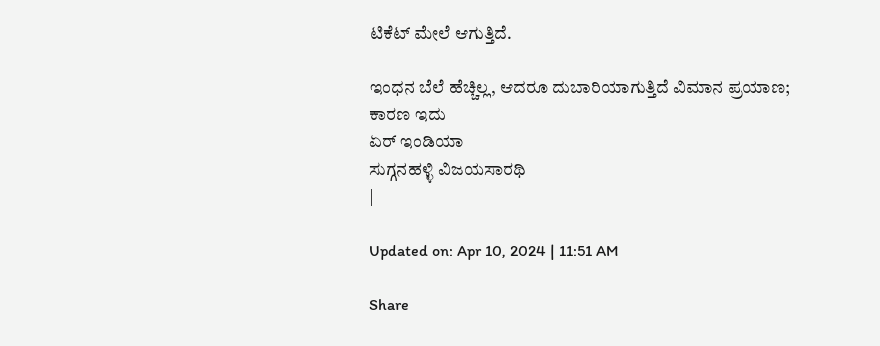ಟಿಕೆಟ್ ಮೇಲೆ ಆಗುತ್ತಿದೆ.

ಇಂಧನ ಬೆಲೆ ಹೆಚ್ಚಿಲ್ಲ, ಆದರೂ ದುಬಾರಿಯಾಗುತ್ತಿದೆ ವಿಮಾನ ಪ್ರಯಾಣ; ಕಾರಣ ಇದು
ಏರ್ ಇಂಡಿಯಾ
ಸುಗ್ಗನಹಳ್ಳಿ ವಿಜಯಸಾರಥಿ
|

Updated on: Apr 10, 2024 | 11:51 AM

Share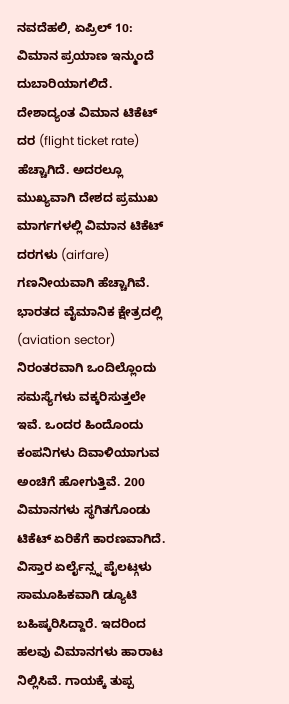ನವದೆಹಲಿ, ಏಪ್ರಿಲ್ 10: ವಿಮಾನ ಪ್ರಯಾಣ ಇನ್ಮುಂದೆ ದುಬಾರಿಯಾಗಲಿದೆ. ದೇಶಾದ್ಯಂತ ವಿಮಾನ ಟಿಕೆಟ್ ದರ (flight ticket rate) ಹೆಚ್ಚಾಗಿದೆ. ಅದರಲ್ಲೂ ಮುಖ್ಯವಾಗಿ ದೇಶದ ಪ್ರಮುಖ ಮಾರ್ಗಗಳಲ್ಲಿ ವಿಮಾನ ಟಿಕೆಟ್ ದರಗಳು (airfare) ಗಣನೀಯವಾಗಿ ಹೆಚ್ಚಾಗಿವೆ. ಭಾರತದ ವೈಮಾನಿಕ ಕ್ಷೇತ್ರದಲ್ಲಿ (aviation sector) ನಿರಂತರವಾಗಿ ಒಂದಿಲ್ಲೊಂದು ಸಮಸ್ಯೆಗಳು ವಕ್ಕರಿಸುತ್ತಲೇ ಇವೆ. ಒಂದರ ಹಿಂದೊಂದು ಕಂಪನಿಗಳು ದಿವಾಳಿಯಾಗುವ ಅಂಚಿಗೆ ಹೋಗುತ್ತಿವೆ. 200 ವಿಮಾನಗಳು ಸ್ಥಗಿತಗೊಂಡು ಟಿಕೆಟ್ ಏರಿಕೆಗೆ ಕಾರಣವಾಗಿದೆ. ವಿಸ್ತಾರ ಏರ್ಲೈನ್ಸ್ನ ಪೈಲಟ್ಗಳು ಸಾಮೂಹಿಕವಾಗಿ ಡ್ಯೂಟಿ ಬಹಿಷ್ಕರಿಸಿದ್ದಾರೆ. ಇದರಿಂದ ಹಲವು ವಿಮಾನಗಳು ಹಾರಾಟ ನಿಲ್ಲಿಸಿವೆ. ಗಾಯಕ್ಕೆ ತುಪ್ಪ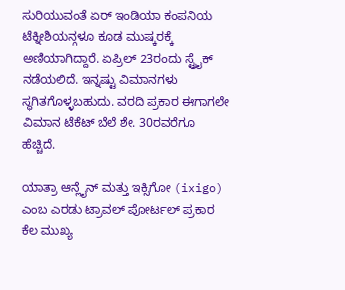ಸುರಿಯುವಂತೆ ಏರ್ ಇಂಡಿಯಾ ಕಂಪನಿಯ ಟೆಕ್ನೀಶಿಯನ್ಗಳೂ ಕೂಡ ಮುಷ್ಕರಕ್ಕೆ ಅಣಿಯಾಗಿದ್ದಾರೆ. ಏಪ್ರಿಲ್ 23ರಂದು ಸ್ಟ್ರೈಕ್ ನಡೆಯಲಿದೆ. ಇನ್ನಷ್ಟು ವಿಮಾನಗಳು ಸ್ಥಗಿತಗೊಳ್ಳಬಹುದು. ವರದಿ ಪ್ರಕಾರ ಈಗಾಗಲೇ ವಿಮಾನ ಟೆಕೆಟ್ ಬೆಲೆ ಶೇ. 30ರವರೆಗೂ ಹೆಚ್ಚಿದೆ.

ಯಾತ್ರಾ ಆನ್ಲೈನ್ ಮತ್ತು ಇಕ್ಸಿಗೋ (ixigo) ಎಂಬ ಎರಡು ಟ್ರಾವಲ್ ಪೋರ್ಟಲ್ ಪ್ರಕಾರ ಕೆಲ ಮುಖ್ಯ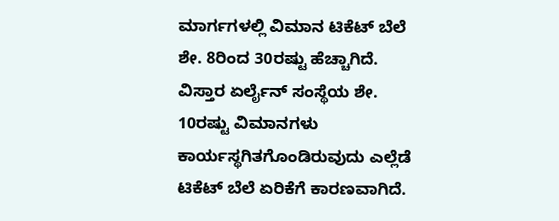ಮಾರ್ಗಗಳಲ್ಲಿ ವಿಮಾನ ಟಿಕೆಟ್ ಬೆಲೆ ಶೇ. 8ರಿಂದ 30ರಷ್ಟು ಹೆಚ್ಚಾಗಿದೆ. ವಿಸ್ತಾರ ಏರ್ಲೈನ್ ಸಂಸ್ಥೆಯ ಶೇ. 10ರಷ್ಟು ವಿಮಾನಗಳು ಕಾರ್ಯಸ್ಥಗಿತಗೊಂಡಿರುವುದು ಎಲ್ಲೆಡೆ ಟಿಕೆಟ್ ಬೆಲೆ ಏರಿಕೆಗೆ ಕಾರಣವಾಗಿದೆ.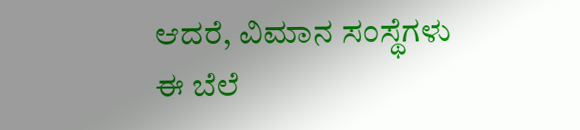ಆದರೆ, ವಿಮಾನ ಸಂಸ್ಥೆಗಳು ಈ ಬೆಲೆ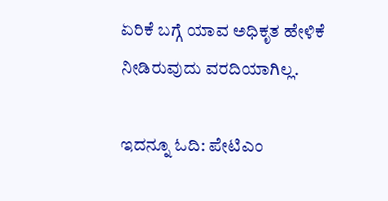ಏರಿಕೆ ಬಗ್ಗೆ ಯಾವ ಅಧಿಕೃತ ಹೇಳಿಕೆ ನೀಡಿರುವುದು ವರದಿಯಾಗಿಲ್ಲ.

ಇದನ್ನೂ ಓದಿ: ಪೇಟಿಎಂ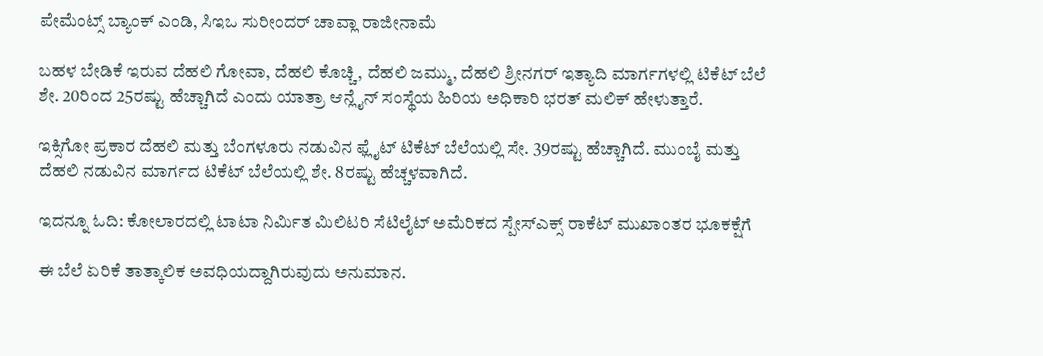ಪೇಮೆಂಟ್ಸ್ ಬ್ಯಾಂಕ್ ಎಂಡಿ, ಸಿಇಒ ಸುರೀಂದರ್ ಚಾವ್ಲಾ ರಾಜೀನಾಮೆ

ಬಹಳ ಬೇಡಿಕೆ ಇರುವ ದೆಹಲಿ ಗೋವಾ, ದೆಹಲಿ ಕೊಚ್ಚಿ, ದೆಹಲಿ ಜಮ್ಮು, ದೆಹಲಿ ಶ್ರೀನಗರ್ ಇತ್ಯಾದಿ ಮಾರ್ಗಗಳಲ್ಲಿ ಟಿಕೆಟ್ ಬೆಲೆ ಶೇ. 20ರಿಂದ 25ರಷ್ಟು ಹೆಚ್ಚಾಗಿದೆ ಎಂದು ಯಾತ್ರಾ ಆನ್ಲೈನ್ ಸಂಸ್ಥೆಯ ಹಿರಿಯ ಅಧಿಕಾರಿ ಭರತ್ ಮಲಿಕ್ ಹೇಳುತ್ತಾರೆ.

ಇಕ್ಸಿಗೋ ಪ್ರಕಾರ ದೆಹಲಿ ಮತ್ತು ಬೆಂಗಳೂರು ನಡುವಿನ ಫ್ಲೈಟ್ ಟಿಕೆಟ್ ಬೆಲೆಯಲ್ಲಿ ಸೇ. 39ರಷ್ಟು ಹೆಚ್ಚಾಗಿದೆ. ಮುಂಬೈ ಮತ್ತು ದೆಹಲಿ ನಡುವಿನ ಮಾರ್ಗದ ಟಿಕೆಟ್ ಬೆಲೆಯಲ್ಲಿ ಶೇ. 8ರಷ್ಟು ಹೆಚ್ಚಳವಾಗಿದೆ.

ಇದನ್ನೂ ಓದಿ: ಕೋಲಾರದಲ್ಲಿ ಟಾಟಾ ನಿರ್ಮಿತ ಮಿಲಿಟರಿ ಸೆಟಿಲೈಟ್ ಅಮೆರಿಕದ ಸ್ಪೇಸ್ಎಕ್ಸ್ ರಾಕೆಟ್ ಮುಖಾಂತರ ಭೂಕಕ್ಷೆಗೆ

ಈ ಬೆಲೆ ಏರಿಕೆ ತಾತ್ಕಾಲಿಕ ಅವಧಿಯದ್ದಾಗಿರುವುದು ಅನುಮಾನ.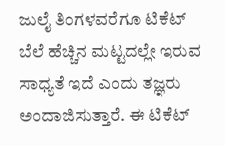ಜುಲೈ ತಿಂಗಳವರೆಗೂ ಟಿಕೆಟ್ ಬೆಲೆ ಹೆಚ್ಚಿನ ಮಟ್ಟದಲ್ಲೇ ಇರುವ ಸಾಧ್ಯತೆ ಇದೆ ಎಂದು ತಜ್ಞರು ಅಂದಾಜಿಸುತ್ತಾರೆ. ಈ ಟಿಕೆಟ್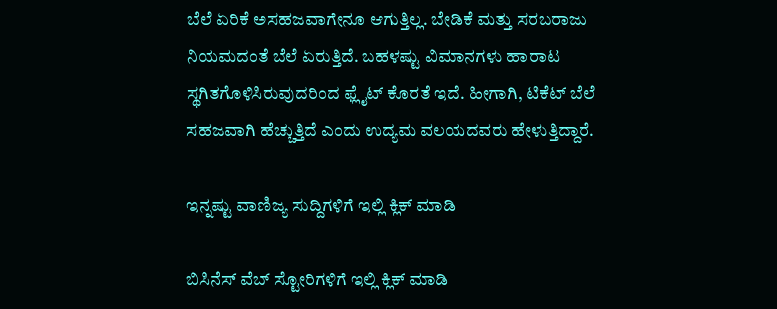ಬೆಲೆ ಏರಿಕೆ ಅಸಹಜವಾಗೇನೂ ಆಗುತ್ತಿಲ್ಲ. ಬೇಡಿಕೆ ಮತ್ತು ಸರಬರಾಜು ನಿಯಮದಂತೆ ಬೆಲೆ ಏರುತ್ತಿದೆ. ಬಹಳಷ್ಟು ವಿಮಾನಗಳು ಹಾರಾಟ ಸ್ಥಗಿತಗೊಳಿಸಿರುವುದರಿಂದ ಫ್ಲೈಟ್ ಕೊರತೆ ಇದೆ. ಹೀಗಾಗಿ, ಟಿಕೆಟ್ ಬೆಲೆ ಸಹಜವಾಗಿ ಹೆಚ್ಚುತ್ತಿದೆ ಎಂದು ಉದ್ಯಮ ವಲಯದವರು ಹೇಳುತ್ತಿದ್ದಾರೆ.

ಇನ್ನಷ್ಟು ವಾಣಿಜ್ಯ ಸುದ್ದಿಗಳಿಗೆ ಇಲ್ಲಿ ಕ್ಲಿಕ್ ಮಾಡಿ

ಬಿಸಿನೆಸ್ ವೆಬ್ ಸ್ಟೋರಿಗಳಿಗೆ ಇಲ್ಲಿ ಕ್ಲಿಕ್ ಮಾಡಿ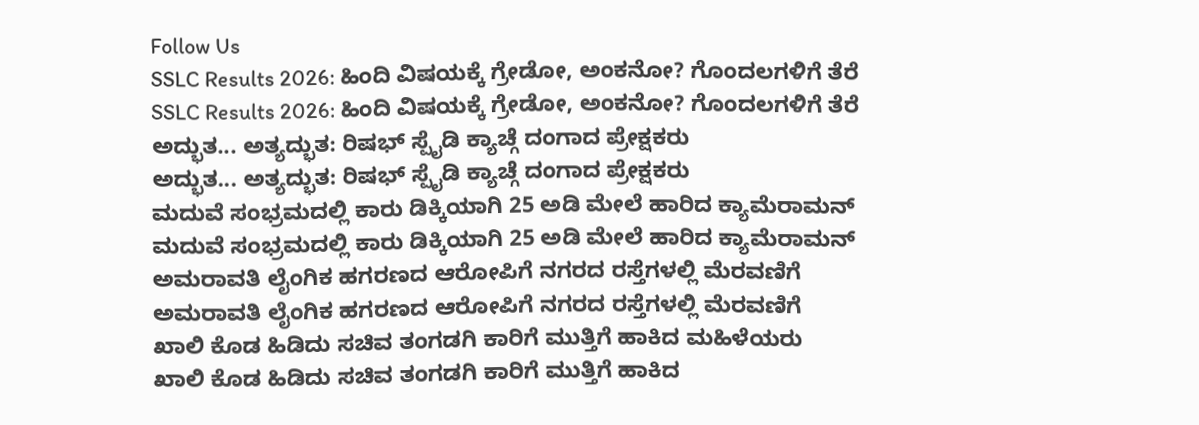Follow Us
SSLC Results 2026: ಹಿಂದಿ ವಿಷಯಕ್ಕೆ ಗ್ರೇಡೋ, ಅಂಕನೋ? ಗೊಂದಲಗಳಿಗೆ ತೆರೆ
SSLC Results 2026: ಹಿಂದಿ ವಿಷಯಕ್ಕೆ ಗ್ರೇಡೋ, ಅಂಕನೋ? ಗೊಂದಲಗಳಿಗೆ ತೆರೆ
ಅದ್ಭುತ... ಅತ್ಯದ್ಭುತ: ರಿಷಭ್ ಸ್ಪೈಡಿ ಕ್ಯಾಚ್ಗೆ ದಂಗಾದ ಪ್ರೇಕ್ಷಕರು
ಅದ್ಭುತ... ಅತ್ಯದ್ಭುತ: ರಿಷಭ್ ಸ್ಪೈಡಿ ಕ್ಯಾಚ್ಗೆ ದಂಗಾದ ಪ್ರೇಕ್ಷಕರು
ಮದುವೆ ಸಂಭ್ರಮದಲ್ಲಿ ಕಾರು ಡಿಕ್ಕಿಯಾಗಿ 25 ಅಡಿ ಮೇಲೆ ಹಾರಿದ ಕ್ಯಾಮೆರಾಮನ್
ಮದುವೆ ಸಂಭ್ರಮದಲ್ಲಿ ಕಾರು ಡಿಕ್ಕಿಯಾಗಿ 25 ಅಡಿ ಮೇಲೆ ಹಾರಿದ ಕ್ಯಾಮೆರಾಮನ್
ಅಮರಾವತಿ ಲೈಂಗಿಕ ಹಗರಣದ ಆರೋಪಿಗೆ ನಗರದ ರಸ್ತೆಗಳಲ್ಲಿ ಮೆರವಣಿಗೆ
ಅಮರಾವತಿ ಲೈಂಗಿಕ ಹಗರಣದ ಆರೋಪಿಗೆ ನಗರದ ರಸ್ತೆಗಳಲ್ಲಿ ಮೆರವಣಿಗೆ
ಖಾಲಿ ಕೊಡ ಹಿಡಿದು ಸಚಿವ ತಂಗಡಗಿ ಕಾರಿಗೆ ಮುತ್ತಿಗೆ ಹಾಕಿದ ಮಹಿಳೆಯರು
ಖಾಲಿ ಕೊಡ ಹಿಡಿದು ಸಚಿವ ತಂಗಡಗಿ ಕಾರಿಗೆ ಮುತ್ತಿಗೆ ಹಾಕಿದ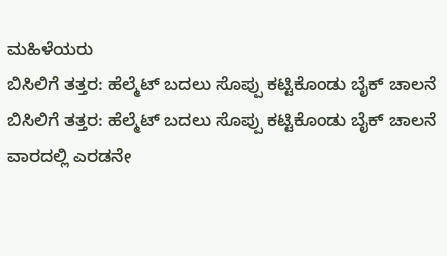ಮಹಿಳೆಯರು
ಬಿಸಿಲಿಗೆ ತತ್ತರ: ಹೆಲ್ಮೆಟ್ ಬದಲು ಸೊಪ್ಪು ಕಟ್ಟಿಕೊಂಡು ಬೈಕ್ ಚಾಲನೆ
ಬಿಸಿಲಿಗೆ ತತ್ತರ: ಹೆಲ್ಮೆಟ್ ಬದಲು ಸೊಪ್ಪು ಕಟ್ಟಿಕೊಂಡು ಬೈಕ್ ಚಾಲನೆ
ವಾರದಲ್ಲಿ ಎರಡನೇ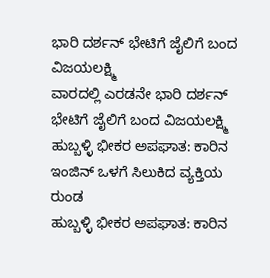ಭಾರಿ ದರ್ಶನ್ ಭೇಟಿಗೆ ಜೈಲಿಗೆ ಬಂದ ವಿಜಯಲಕ್ಷ್ಮಿ
ವಾರದಲ್ಲಿ ಎರಡನೇ ಭಾರಿ ದರ್ಶನ್ ಭೇಟಿಗೆ ಜೈಲಿಗೆ ಬಂದ ವಿಜಯಲಕ್ಷ್ಮಿ
ಹುಬ್ಬಳ್ಳಿ ಭೀಕರ ಅಪಘಾತ: ಕಾರಿನ ಇಂಜಿನ್ ಒಳಗೆ ಸಿಲುಕಿದ ವ್ಯಕ್ತಿಯ ರುಂಡ
ಹುಬ್ಬಳ್ಳಿ ಭೀಕರ ಅಪಘಾತ: ಕಾರಿನ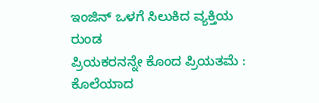ಇಂಜಿನ್ ಒಳಗೆ ಸಿಲುಕಿದ ವ್ಯಕ್ತಿಯ ರುಂಡ
ಪ್ರಿಯಕರನನ್ನೇ ಕೊಂದ ಪ್ರಿಯತಮೆ : ಕೊಲೆಯಾದ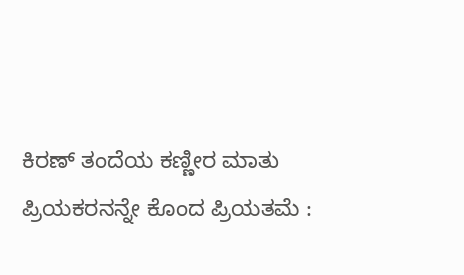ಕಿರಣ್ ತಂದೆಯ ಕಣ್ಣೀರ ಮಾತು
ಪ್ರಿಯಕರನನ್ನೇ ಕೊಂದ ಪ್ರಿಯತಮೆ :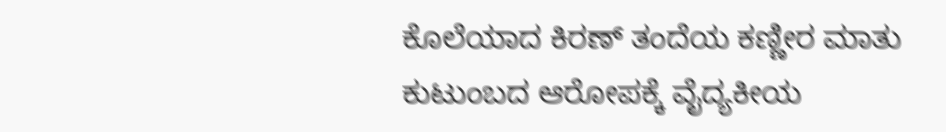ಕೊಲೆಯಾದ ಕಿರಣ್ ತಂದೆಯ ಕಣ್ಣೀರ ಮಾತು
ಕುಟುಂಬದ ಆರೋಪಕ್ಕೆ ವೈದ್ಯಕೀಯ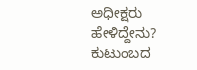ಅಧೀಕ್ಷರು ಹೇಳಿದ್ದೇನು?
ಕುಟುಂಬದ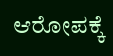ಆರೋಪಕ್ಕೆ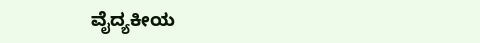ವೈದ್ಯಕೀಯ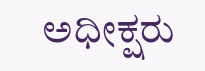ಅಧೀಕ್ಷರು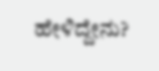ಹೇಳಿದ್ದೇನು?